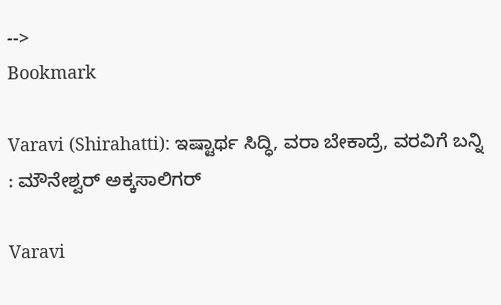-->
Bookmark

Varavi (Shirahatti): ಇಷ್ಟಾರ್ಥ ಸಿದ್ಧಿ, ವರಾ ಬೇಕಾದ್ರೆ, ವರವಿಗೆ ಬನ್ನಿ : ಮೌನೇಶ್ವರ್ ಅಕ್ಕಸಾಲಿಗರ್

Varavi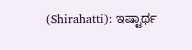(Shirahatti): ಇಷ್ಟಾರ್ಥ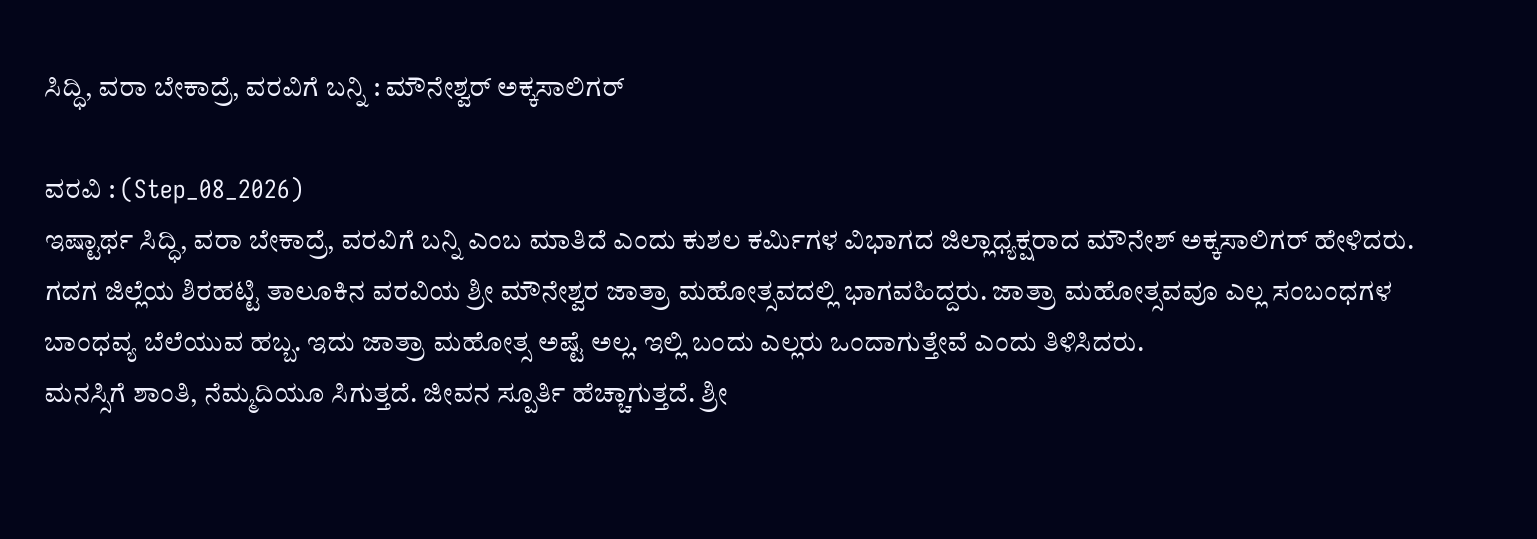ಸಿದ್ಧಿ, ವರಾ ಬೇಕಾದ್ರೆ, ವರವಿಗೆ ಬನ್ನಿ : ಮೌನೇಶ್ವರ್ ಅಕ್ಕಸಾಲಿಗರ್

ವರವಿ : (Step_08_2026)
ಇಷ್ಟಾರ್ಥ ಸಿದ್ಧಿ, ವರಾ ಬೇಕಾದ್ರೆ, ವರವಿಗೆ ಬನ್ನಿ ಎಂಬ ಮಾತಿದೆ ಎಂದು ಕುಶಲ ಕರ್ಮಿಗಳ ವಿಭಾಗದ ಜಿಲ್ಲಾಧ್ಯಕ್ಷರಾದ ಮೌನೇಶ್ ಅಕ್ಕಸಾಲಿಗರ್ ಹೇಳಿದರು.
ಗದಗ ಜಿಲ್ಲೆಯ ಶಿರಹಟ್ಟಿ ತಾಲೂಕಿನ ವರವಿಯ ಶ್ರೀ ಮೌನೇಶ್ವರ ಜಾತ್ರಾ ಮಹೋತ್ಸವದಲ್ಲಿ ಭಾಗವಹಿದ್ದರು. ಜಾತ್ರಾ ಮಹೋತ್ಸವವೂ ಎಲ್ಲ ಸಂಬಂಧಗಳ ಬಾಂಧವ್ಯ ಬೆಲೆಯುವ ಹಬ್ಬ. ಇದು ಜಾತ್ರಾ ಮಹೋತ್ಸ ಅಷ್ಟೆ ಅಲ್ಲ. ಇಲ್ಲಿ ಬಂದು ಎಲ್ಲರು ಒಂದಾಗುತ್ತೇವೆ ಎಂದು ತಿಳಿಸಿದರು.
ಮನಸ್ಸಿಗೆ ಶಾಂತಿ, ನೆಮ್ಮದಿಯೂ ಸಿಗುತ್ತದೆ. ಜೀವನ‌ ಸ್ಪೂರ್ತಿ ಹೆಚ್ಚಾಗುತ್ತದೆ. ಶ್ರೀ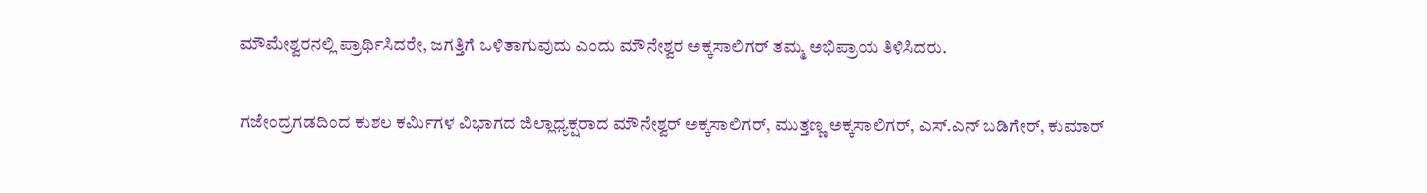ಮೌಮೇಶ್ವರನಲ್ಲಿ ಪ್ರಾರ್ಥಿಸಿದರೇ, ಜಗತ್ತಿಗೆ ಒಳಿತಾಗುವುದು ಎಂದು ಮೌನೇಶ್ವರ ಅಕ್ಕಸಾಲಿಗರ್ ತಮ್ಮ ಅಭಿಪ್ರಾಯ ತಿಳಿಸಿದರು.

ಗಜೇಂದ್ರಗಡದಿಂದ ಕುಶಲ ಕರ್ಮಿಗಳ ವಿಭಾಗದ ಜಿಲ್ಲಾಧ್ಯಕ್ಷರಾದ ಮೌನೇಶ್ವರ್ ಅಕ್ಕಸಾಲಿಗರ್, ಮುತ್ತಣ್ಣ ಅಕ್ಕಸಾಲಿಗರ್, ಎಸ್.ಎನ್ ಬಡಿಗೇರ್, ಕುಮಾರ್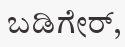ಬಡಿಗೇರ್,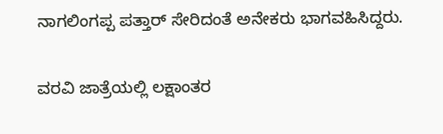ನಾಗಲಿಂಗಪ್ಪ ಪತ್ತಾರ್ ಸೇರಿದಂತೆ ಅನೇಕರು ಭಾಗವಹಿಸಿದ್ದರು.

ವರವಿ ಜಾತ್ರೆಯಲ್ಲಿ ಲಕ್ಷಾಂತರ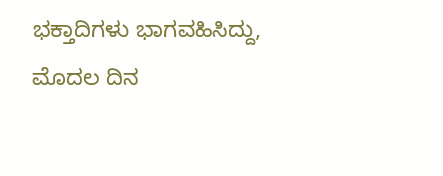ಭಕ್ತಾದಿಗಳು ಭಾಗವಹಿಸಿದ್ದು, ಮೊದಲ ದಿನ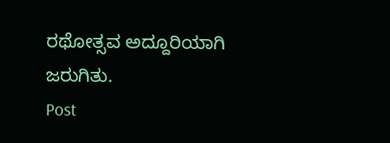ರಥೋತ್ಸವ ಅದ್ದೂರಿಯಾಗಿ ಜರುಗಿತು.
Post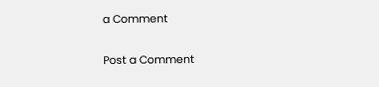a Comment

Post a Comment